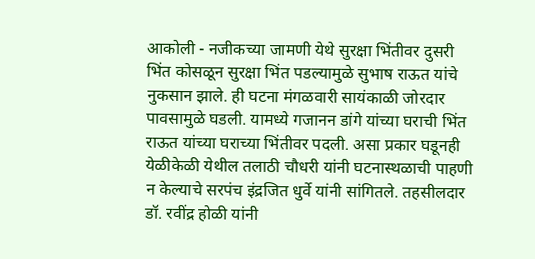आकोली - नजीकच्या जामणी येथे सुरक्षा भिंतीवर दुसरी भिंत कोसळून सुरक्षा भिंत पडल्यामुळे सुभाष राऊत यांचे नुकसान झाले. ही घटना मंगळवारी सायंकाळी जोरदार पावसामुळे घडली. यामध्ये गजानन डांगे यांच्या घराची भिंत राऊत यांच्या घराच्या भिंतीवर पदली. असा प्रकार घडूनही येळीकेळी येथील तलाठी चौधरी यांनी घटनास्थळाची पाहणी न केल्याचे सरपंच इंद्रजित धुर्वे यांनी सांगितले. तहसीलदार डॉ. रवींद्र होळी यांनी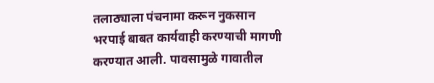तलाठ्याला पंचनामा करून नुकसान भरपाई बाबत कार्यवाही करण्याची मागणी करण्यात आली. पावसामुळे गावातील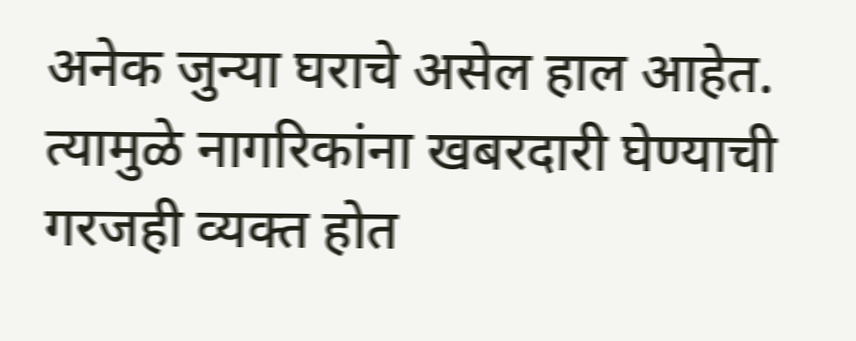अनेक जुन्या घराचे असेल हाल आहेत. त्यामुळे नागरिकांना खबरदारी घेण्याची गरजही व्यक्त होत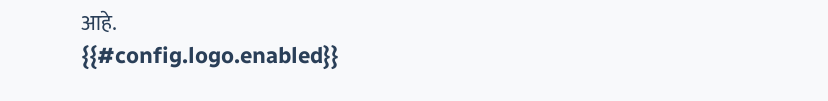आहे.
{{#config.logo.enabled}}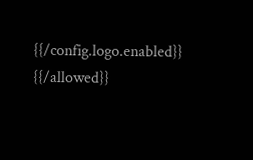{{/config.logo.enabled}}
{{/allowed}}